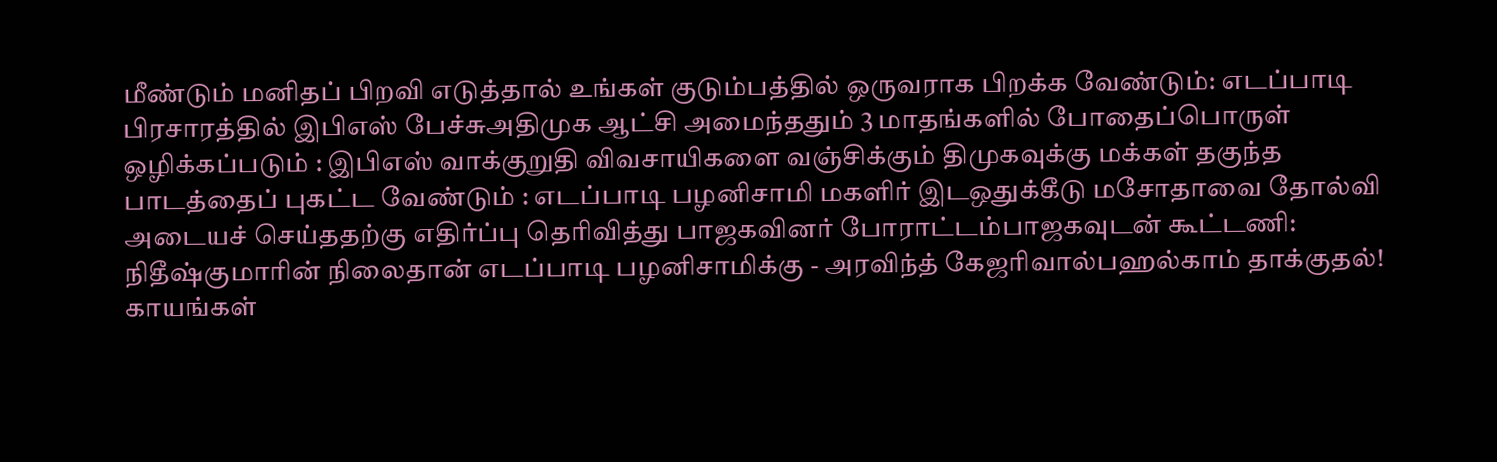மீண்டும் மனிதப் பிறவி எடுத்தால் உங்கள் குடும்பத்தில் ஒருவராக பிறக்க வேண்டும்: எடப்பாடி பிரசாரத்தில் இபிஎஸ் பேச்சுஅதிமுக ஆட்சி அமைந்ததும் 3 மாதங்களில் போதைப்பொருள் ஒழிக்கப்படும் : இபிஎஸ் வாக்குறுதி விவசாயிகளை வஞ்சிக்கும் திமுகவுக்கு மக்கள் தகுந்த பாடத்தைப் புகட்ட வேண்டும் : எடப்பாடி பழனிசாமி மகளிர் இடஒதுக்கீடு மசோதாவை தோல்வி அடையச் செய்ததற்கு எதிர்ப்பு தெரிவித்து பாஜகவினர் போராட்டம்பாஜகவுடன் கூட்டணி: நிதீஷ்குமாரின் நிலைதான் எடப்பாடி பழனிசாமிக்கு - அரவிந்த் கேஜரிவால்பஹல்காம் தாக்குதல்! காயங்கள்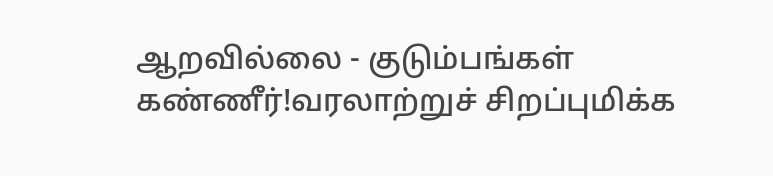ஆறவில்லை - குடும்பங்கள் கண்ணீர்!வரலாற்றுச் சிறப்புமிக்க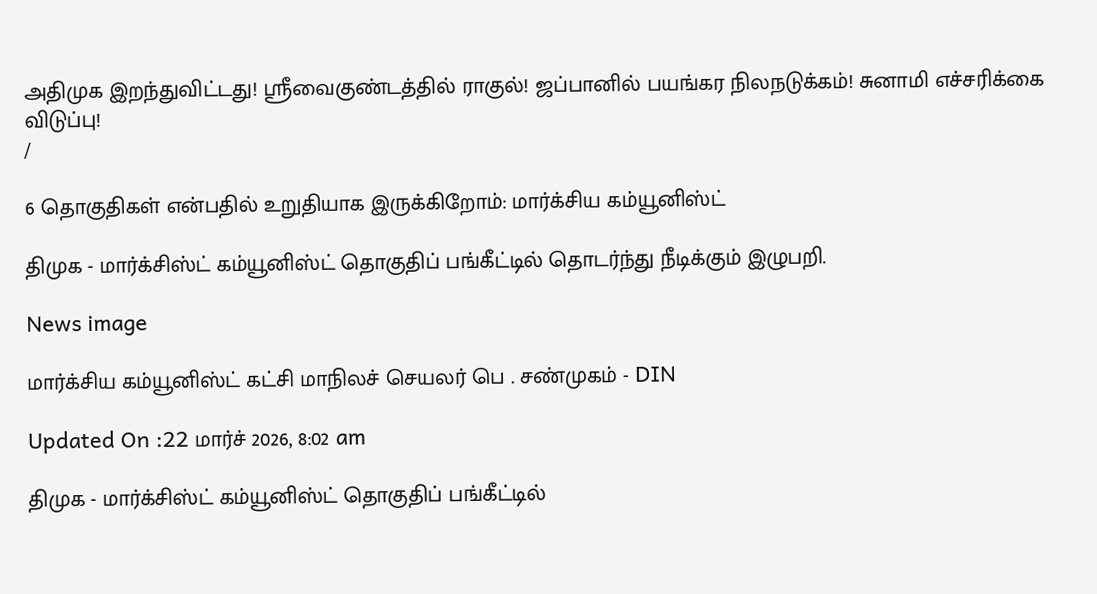அதிமுக இறந்துவிட்டது! ஸ்ரீவைகுண்டத்தில் ராகுல்! ஜப்பானில் பயங்கர நிலநடுக்கம்! சுனாமி எச்சரிக்கை விடுப்பு!
/

6 தொகுதிகள் என்பதில் உறுதியாக இருக்கிறோம்: மார்க்சிய கம்யூனிஸ்ட்

திமுக - மார்க்சிஸ்ட் கம்யூனிஸ்ட் தொகுதிப் பங்கீட்டில் தொடர்ந்து நீடிக்கும் இழுபறி.

News image

மார்க்சிய கம்யூனிஸ்ட் கட்சி மாநிலச் செயலர் பெ . சண்முகம் - DIN

Updated On :22 மார்ச் 2026, 8:02 am

திமுக - மார்க்சிஸ்ட் கம்யூனிஸ்ட் தொகுதிப் பங்கீட்டில்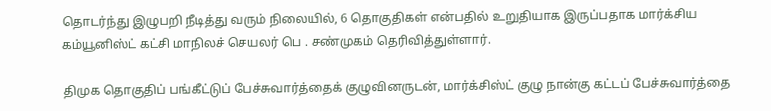தொடர்ந்து இழுபறி நீடித்து வரும் நிலையில், 6 தொகுதிகள் என்பதில் உறுதியாக இருப்பதாக மார்க்சிய கம்யூனிஸ்ட் கட்சி மாநிலச் செயலர் பெ . சண்முகம் தெரிவித்துள்ளார்.

திமுக தொகுதிப் பங்கீட்டுப் பேச்சுவார்த்தைக் குழுவினருடன், மார்க்சிஸ்ட் குழு நான்கு கட்டப் பேச்சுவார்த்தை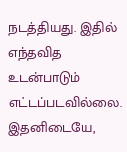நடத்தியது. இதில் எந்தவித உடன்பாடும் எட்டப்படவில்லை. இதனிடையே,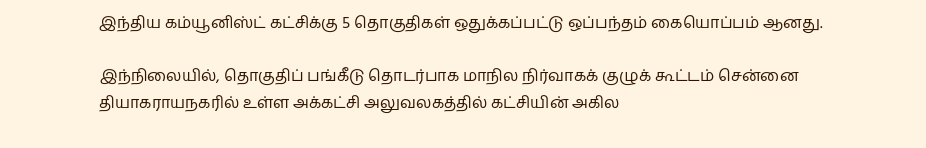இந்திய கம்யூனிஸ்ட் கட்சிக்கு 5 தொகுதிகள் ஒதுக்கப்பட்டு ஒப்பந்தம் கையொப்பம் ஆனது.

இந்நிலையில், தொகுதிப் பங்கீடு தொடர்பாக மாநில நிர்வாகக் குழுக் கூட்டம் சென்னை தியாகராயநகரில் உள்ள அக்கட்சி அலுவலகத்தில் கட்சியின் அகில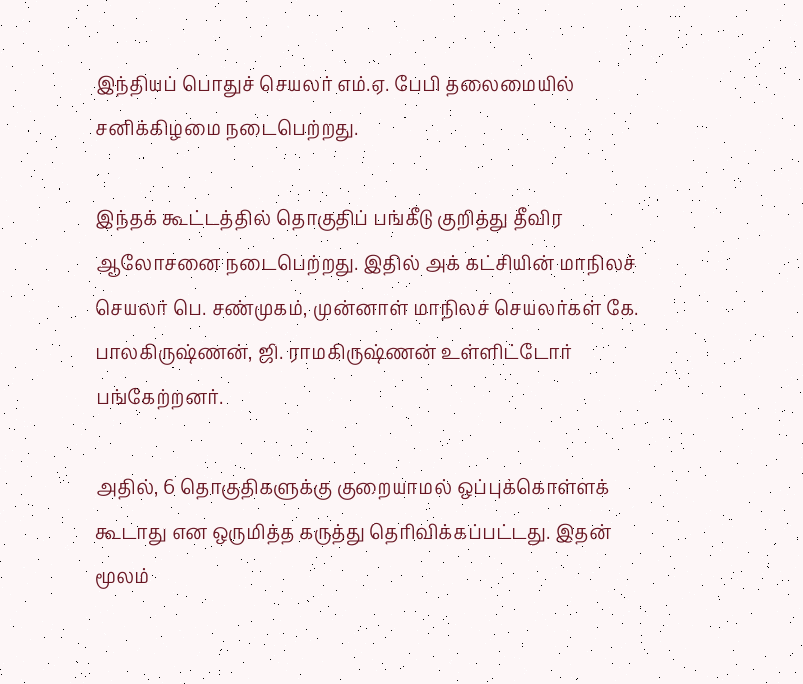இந்தியப் பொதுச் செயலர் எம்.ஏ. பேபி தலைமையில் சனிக்கிழமை நடைபெற்றது.

இந்தக் கூட்டத்தில் தொகுதிப் பங்கீடு குறித்து தீவிர ஆலோசனை நடைபெற்றது. இதில் அக் கட்சியின் மாநிலச் செயலர் பெ. சண்முகம், முன்னாள் மாநிலச் செயலர்கள் கே. பாலகிருஷ்ணன், ஜி. ராமகிருஷ்ணன் உள்ளிட்டோர் பங்கேற்றனர்.

அதில், 6 தொகுதிகளுக்கு குறையாமல் ஒப்புக்கொள்ளக் கூடாது என ஒருமித்த கருத்து தெரிவிக்கப்பட்டது. இதன் மூலம்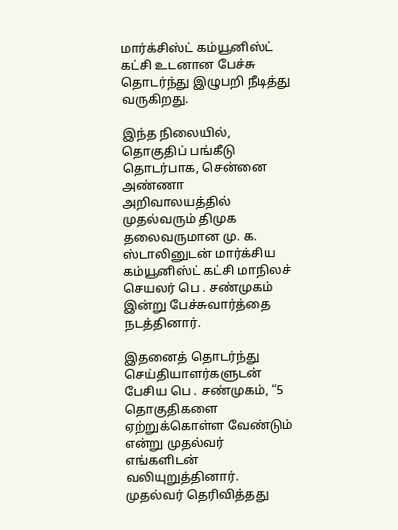மார்க்சிஸ்ட் கம்யூனிஸ்ட் கட்சி உடனான பேச்சு தொடர்ந்து இழுபறி நீடித்து வருகிறது.

இந்த நிலையில், தொகுதிப் பங்கீடு தொடர்பாக, சென்னை அண்ணா அறிவாலயத்தில் முதல்வரும் திமுக தலைவருமான மு. க. ஸ்டாலினுடன் மார்க்சிய கம்யூனிஸ்ட் கட்சி மாநிலச் செயலர் பெ . சண்முகம் இன்று பேச்சுவார்த்தை நடத்தினார்.

இதனைத் தொடர்ந்து செய்தியாளர்களுடன் பேசிய பெ . சண்முகம், “5 தொகுதிகளை ஏற்றுக்கொள்ள வேண்டும் என்று முதல்வர் எங்களிடன் வலியுறுத்தினார். முதல்வர் தெரிவித்தது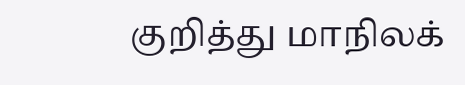குறித்து மாநிலக்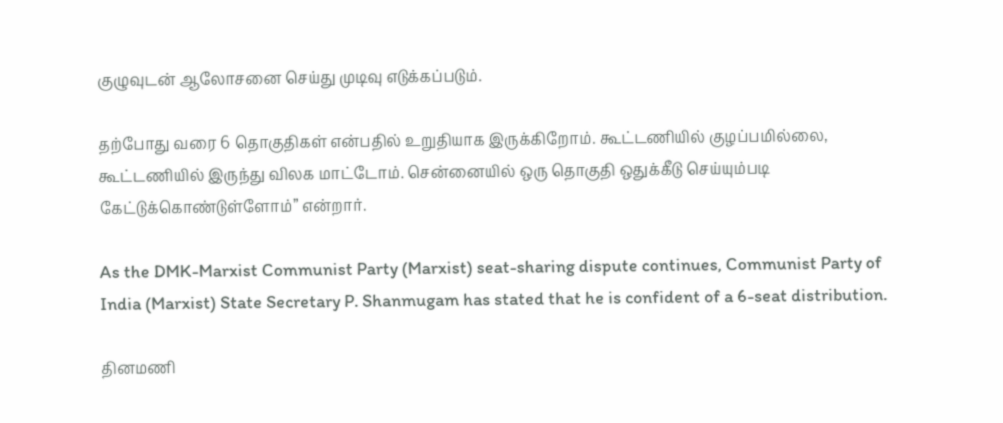குழுவுடன் ஆலோசனை செய்து முடிவு எடுக்கப்படும்.

தற்போது வரை 6 தொகுதிகள் என்பதில் உறுதியாக இருக்கிறோம். கூட்டணியில் குழப்பமில்லை, கூட்டணியில் இருந்து விலக மாட்டோம். சென்னையில் ஒரு தொகுதி ஒதுக்கீடு செய்யும்படி கேட்டுக்கொண்டுள்ளோம்” என்றார்.

As the DMK-Marxist Communist Party (Marxist) seat-sharing dispute continues, Communist Party of India (Marxist) State Secretary P. Shanmugam has stated that he is confident of a 6-seat distribution.

தினமணி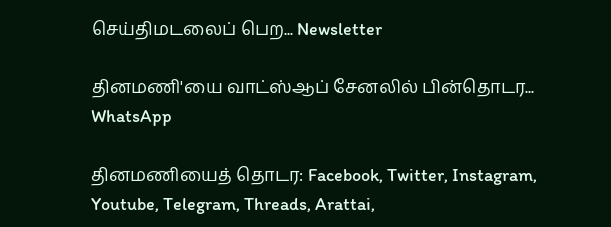செய்திமடலைப் பெற... Newsletter

தினமணி'யை வாட்ஸ்ஆப் சேனலில் பின்தொடர... WhatsApp

தினமணியைத் தொடர: Facebook, Twitter, Instagram, Youtube, Telegram, Threads, Arattai,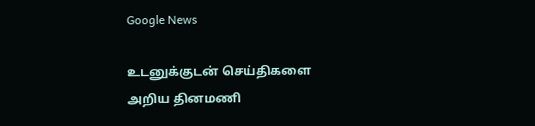Google News

உடனுக்குடன் செய்திகளை அறிய தினமணி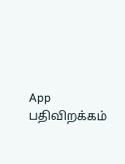App பதிவிறக்கம்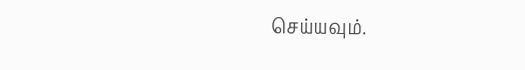செய்யவும்.